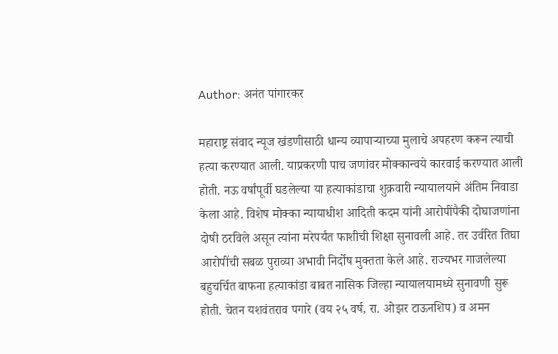Author: अनंत पांगारकर

महाराष्ट्र संवाद न्यूज खंडणीसाठी धान्य व्यापाऱ्याच्या मुलाचे अपहरण करून त्याची हत्या करण्यात आली. याप्रकरणी पाच जणांवर मोक्कान्वये कारवाई करण्यात आली होती. नऊ वर्षांपूर्वी घडलेल्या या हत्याकांडाचा शुक्रवारी न्यायालयाने अंतिम निवाडा केला आहे. विशेष मोक्का न्यायाधीश आदिती कदम यांनी आरोपींपैकी दोघाजणांना दोषी ठरविले असून त्यांना मरेपर्यंत फाशीची शिक्षा सुनावली आहे. तर उर्वरित तिघा आरोपींची सबळ पुराव्या अभावी निर्दोष मुक्तता केले आहे. राज्यभर गाजलेल्या बहुचर्चित बाफना हत्याकांडा बाबत नासिक जिल्हा न्यायालयामध्ये सुनावणी सुरू होती. चेतन यशवंतराव पगारे (वय २५ वर्ष, रा. ओझर टाऊनशिप) व अमन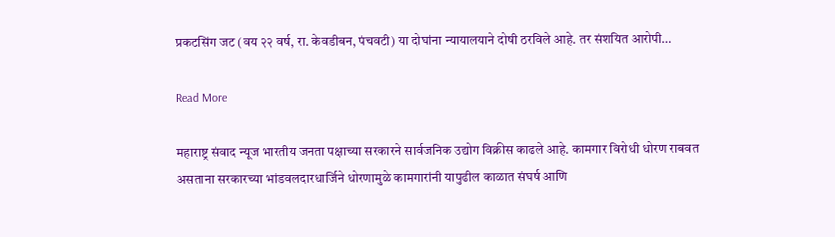प्रकटसिंग जट (वय २२ वर्ष, रा. केवडीबन, पंचवटी) या दोघांना न्यायालयाने दोषी ठरविले आहे. तर संशयित आरोपी…

Read More

महाराष्ट्र संवाद न्यूज भारतीय जनता पक्षाच्या सरकारने सार्वजनिक उद्योग विक्रीस काढले आहे. कामगार विरोधी धोरण राबवत असताना सरकारच्या भांडवलदारधार्जिने धोरणामुळे कामगारांनी यापुढील काळात संघर्ष आणि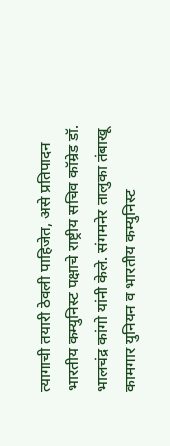त्यागाची तयारी ठेवली पाहिजेत, असे प्रतिपादन भारतीय कम्युनिस्ट पक्षाचे राष्ट्रीय सचिव कॉम्रेड डॉ. भालचंद्र कांगो यांनी केले. संगमनेर तालुका तंबाखू कामगार युनियन व भारतीय कम्युनिस्ट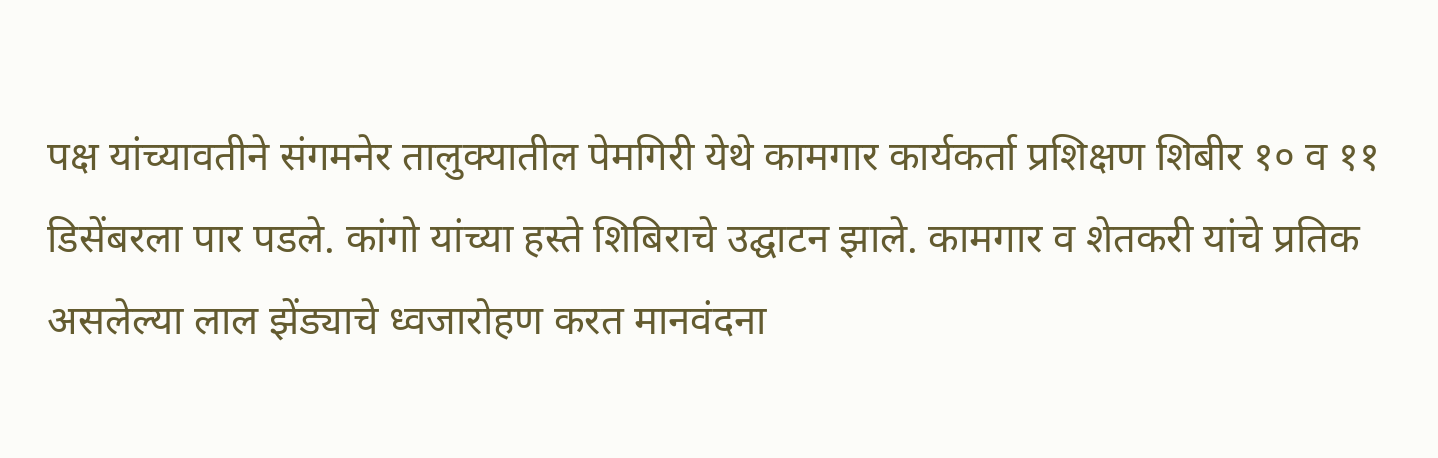पक्ष यांच्यावतीने संगमनेर तालुक्यातील पेमगिरी येथे कामगार कार्यकर्ता प्रशिक्षण शिबीर १० व ११ डिसेंबरला पार पडले. कांगो यांच्या हस्ते शिबिराचे उद्घाटन झाले. कामगार व शेतकरी यांचे प्रतिक असलेल्या लाल झेंड्याचे ध्वजारोहण करत मानवंदना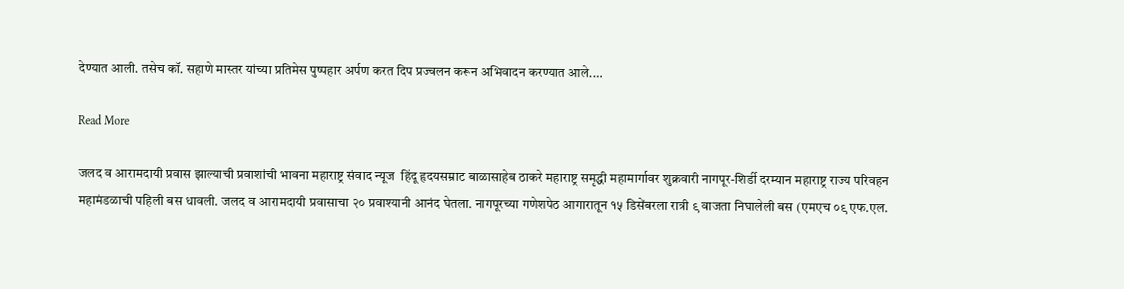देण्यात आली. तसेच कॉ. सहाणे मास्तर यांच्या प्रतिमेस पुष्पहार अर्पण करत दिप प्रज्वलन करून अभिवादन करण्यात आले.…

Read More

जलद व आरामदायी प्रवास झाल्याची प्रवाशांची भावना महाराष्ट्र संवाद न्यूज  हिंदू हृदयसम्राट बाळासाहेब ठाकरे महाराष्ट्र समृद्धी महामार्गावर शुक्रवारी नागपूर-शिर्डी दरम्यान महाराष्ट्र राज्य परिवहन महामंडळाची पहिली बस धावली. जलद व आरामदायी प्रवासाचा २० प्रवाश्यानी आनंद घेतला. नागपूरच्या गणेशपेठ आगारातून १५ डिसेंबरला रात्री ९ वाजता निघालेली बस (एमएच ०९ एफ.एल.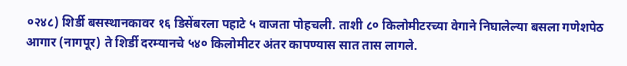०२४८) शिर्डी बसस्थानकावर १६ डिसेंबरला पहाटे ५ वाजता पोहचली. ताशी ८० किलोमीटरच्या वेगाने निघालेल्या बसला गणेशपेठ आगार (नागपूर) ते शिर्डी दरम्यानचे ५४० किलोमीटर अंतर कापण्यास सात तास लागले.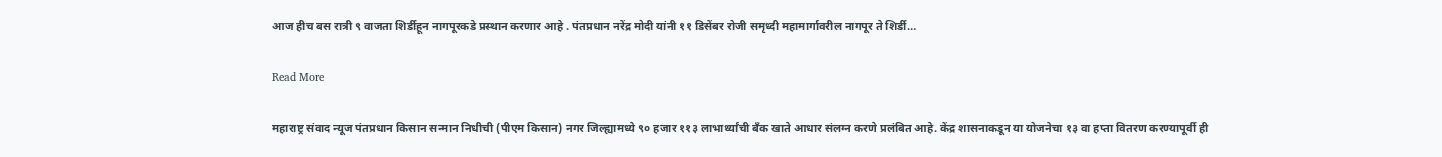आज हीच बस रात्री ९ वाजता शिर्डीहून नागपूरकडे प्रस्थान करणार आहे‌ . पंतप्रधान नरेंद्र मोदी यांनी ११ डिसेंबर रोजी समृध्दी महामार्गावरील नागपूर ते शिर्डी…

Read More

महाराष्ट्र संवाद न्यूज पंतप्रधान किसान सन्मान निधीची (पीएम किसान) नगर जिल्ह्यामध्ये ९० हजार ११३ लाभार्थ्यांची बँक खाते आधार संलग्न करणे प्रलंबित आहे. केंद्र शासनाकडून या योजनेचा १३ वा हप्ता वितरण करण्यापूर्वी ही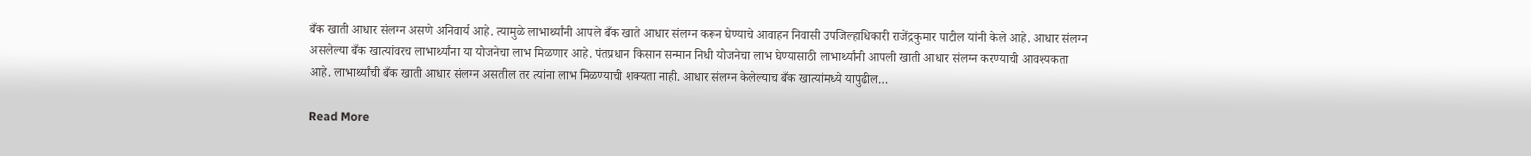बँक खाती आधार संलग्न असणे अनिवार्य आहे. त्यामुळे लाभार्थ्यांनी आपले बँक खाते आधार संलग्न करून घेण्याचे आवाहन निवासी उपजिल्हाधिकारी राजेंद्रकुमार पाटील यांनी केले आहे. आधार संलग्न असलेल्या बँक खात्यांवरच लाभार्थ्यांना या योजनेचा लाभ मिळणार आहे. पंतप्रधान किसान सन्मान निधी योजनेचा लाभ घेण्यासाठी लाभार्थ्यांनी आपली खाती आधार संलग्न करण्याची आवश्यकता आहे. लाभार्थ्यांची बँक खाती आधार संलग्न असतील तर त्यांना लाभ मिळण्याची शक्यता नाही. आधार संलग्न केलेल्याच बँक खात्यांमध्ये यापुढील…

Read More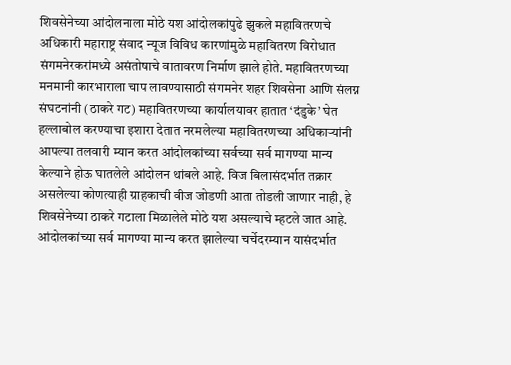शिवसेनेच्या आंदोलनाला मोठे यश आंदोलकांपुढे झुकले महावितरणचे अधिकारी महाराष्ट्र संवाद न्यूज विविध कारणांमुळे महावितरण विरोधात संगमनेरकरांमध्ये असंतोषाचे वातावरण निर्माण झाले होते. महावितरणच्या मनमानी कारभाराला चाप लावण्यासाठी संगमनेर शहर शिवसेना आणि संलग्न संघटनांनी (ठाकरे गट) महावितरणच्या कार्यालयावर हातात ‘दंडुके’ घेत हल्लाबोल करण्याचा इशारा देतात नरमलेल्या महावितरणच्या अधिकाऱ्यांनी आपल्या तलवारी म्यान करत आंदोलकांच्या सर्वच्या सर्व मागण्या मान्य केल्याने होऊ घातलेले आंदोलन थांबले आहे. विज बिलासंदर्भात तक्रार असलेल्या कोणत्याही ग्राहकाची वीज जोडणी आता तोडली जाणार नाही, हे शिवसेनेच्या ठाकरे गटाला मिळालेले मोठे यश असल्याचे म्हटले जात आहे. आंदोलकांच्या सर्व मागण्या मान्य करत झालेल्या चर्चेदरम्यान यासंदर्भात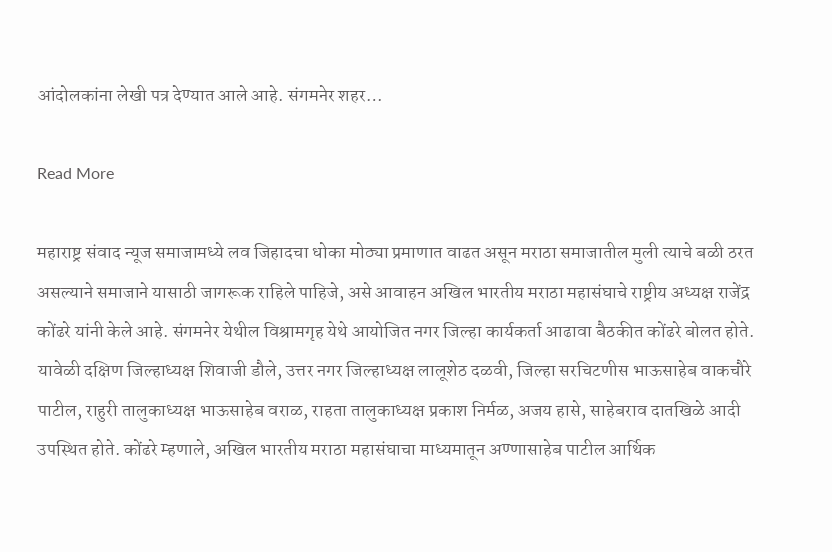आंदोलकांना लेखी पत्र देण्यात आले आहे. संगमनेर शहर…

Read More

महाराष्ट्र संवाद न्यूज समाजामध्ये लव जिहादचा धोका मोठ्या प्रमाणात वाढत असून मराठा समाजातील मुली त्याचे बळी ठरत असल्याने समाजाने यासाठी जागरूक राहिले पाहिजे, असे आवाहन अखिल भारतीय मराठा महासंघाचे राष्ट्रीय अध्यक्ष राजेंद्र कोंढरे यांनी केले आहे. संगमनेर येथील विश्रामगृह येथे आयोजित नगर जिल्हा कार्यकर्ता आढावा बैठकीत कोंढरे बोलत होते. यावेळी दक्षिण जिल्हाध्यक्ष शिवाजी डौले, उत्तर नगर जिल्हाध्यक्ष लालूशेठ दळवी, जिल्हा सरचिटणीस भाऊसाहेब वाकचौरे पाटील, राहुरी तालुकाध्यक्ष भाऊसाहेब वराळ, राहता तालुकाध्यक्ष प्रकाश निर्मळ, अजय हासे, साहेबराव दातखिळे आदी उपस्थित होते. कोंढरे म्हणाले, अखिल भारतीय मराठा महासंघाचा माध्यमातून अण्णासाहेब पाटील आर्थिक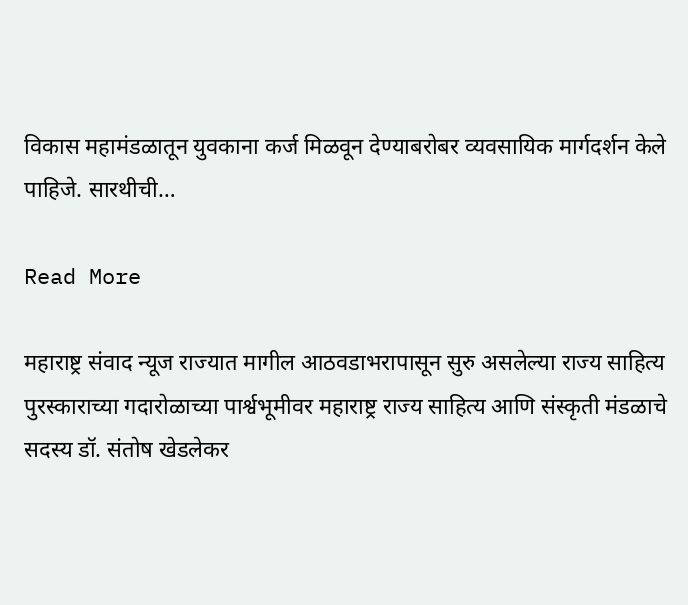विकास महामंडळातून युवकाना कर्ज मिळवून देण्याबरोबर व्यवसायिक मार्गदर्शन केले पाहिजे. सारथीची…

Read More

महाराष्ट्र संवाद न्यूज राज्यात मागील आठवडाभरापासून सुरु असलेल्या राज्य साहित्य पुरस्काराच्या गदारोळाच्या पार्श्वभूमीवर महाराष्ट्र राज्य साहित्य आणि संस्कृती मंडळाचे सदस्य डॉ. संतोष खेडलेकर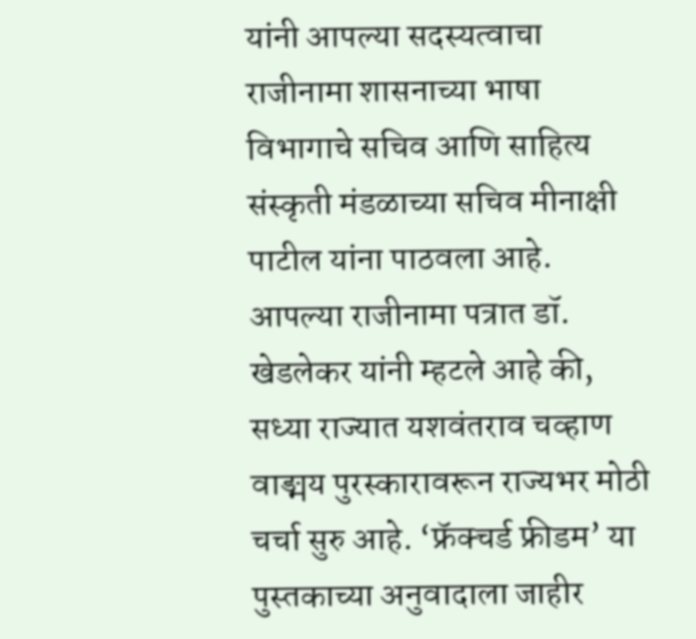यांनी आपल्या सदस्यत्वाचा राजीनामा शासनाच्या भाषा विभागाचे सचिव आणि साहित्य संस्कृती मंडळाच्या सचिव मीनाक्षी पाटील यांना पाठवला आहे. आपल्या राजीनामा पत्रात डॉ. खेडलेकर यांनी म्हटले आहे की, सध्या राज्यात यशवंतराव चव्हाण वाङ्मय पुरस्कारावरून राज्यभर मोठी चर्चा सुरु आहे. ‘फ्रॅक्चर्ड फ्रीडम’ या पुस्तकाच्या अनुवादाला जाहीर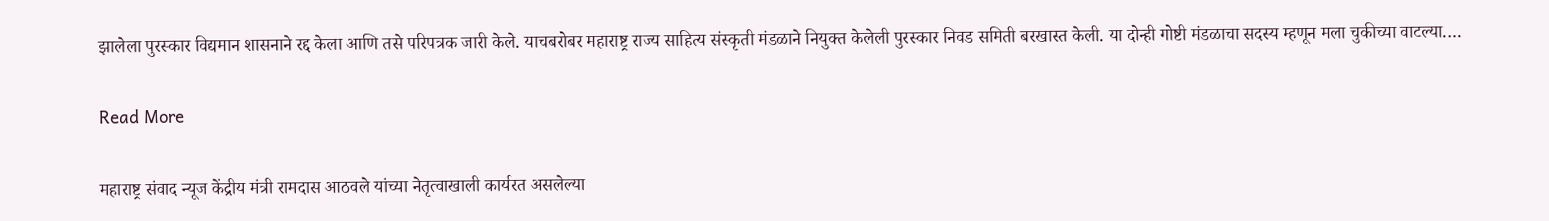झालेला पुरस्कार विद्यमान शासनाने रद्द केला आणि तसे परिपत्रक जारी केले. याचबरोबर महाराष्ट्र राज्य साहित्य संस्कृती मंडळाने नियुक्त केलेली पुरस्कार निवड समिती बरखास्त केली. या दोन्ही गोष्टी मंडळाचा सदस्य म्हणून मला चुकीच्या वाटल्या.…

Read More

महाराष्ट्र संवाद न्यूज केंद्रीय मंत्री रामदास आठवले यांच्या नेतृत्वाखाली कार्यरत असलेल्या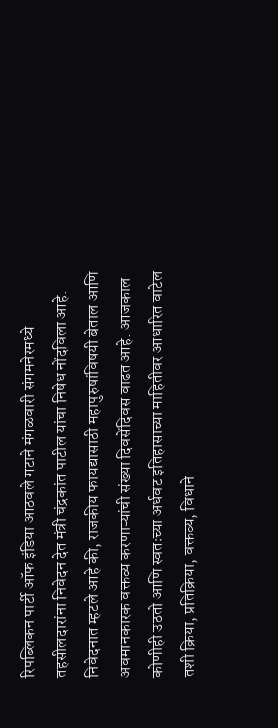रिपब्लिकन पार्टी ऑफ इंडिया आठवले गटाने मंगळवारी संगमनेरमध्ये तहसीलदारांना निवेदन देत मंत्री चंद्रकांत पाटील यांचा निषेध नोंदविला आहे. निवेदनात म्हटले आहे की, राजकीय फायद्यासाठी महापुरुषांविषयी बेताल आणि अवमानकारक वक्तव्य करणाऱ्यांची संख्या दिवसेंदिवस वाढत आहे. आजकाल कोणीही उठतो आणि स्वतःच्या अर्धवट इतिहासाच्या माहितीवर आधारित वाटेल तशी क्रिया, प्रतिक्रिया, वक्तव्य, विधाने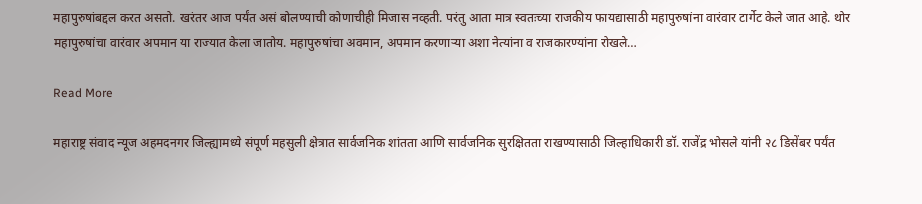महापुरुषांबद्दल करत असतो. खरंतर आज पर्यंत असं बोलण्याची कोणाचीही मिजास नव्हती. परंतु आता मात्र स्वतःच्या राजकीय फायद्यासाठी महापुरुषांना वारंवार टार्गेट केले जात आहे. थोर महापुरुषांचा वारंवार अपमान या राज्यात केला जातोय. महापुरुषांचा अवमान, अपमान करणाऱ्या अशा नेत्यांना व राजकारण्यांना रोखले…

Read More

महाराष्ट्र संवाद न्यूज अहमदनगर जिल्ह्यामध्ये संपूर्ण महसुली क्षेत्रात सार्वजनिक शांतता आणि सार्वजनिक सुरक्षितता राखण्यासाठी जिल्हाधिकारी डॉ. राजेंद्र भोसले यांनी २८ डिसेंबर पर्यंत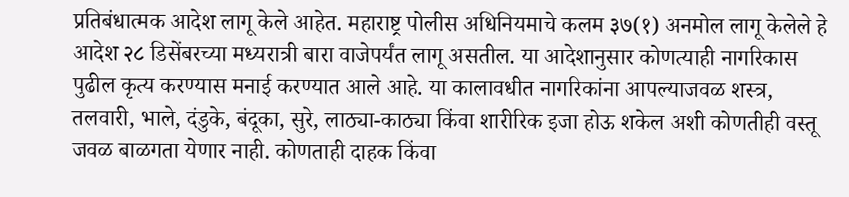प्रतिबंधात्मक आदेश लागू केले आहेत. महाराष्ट्र पोलीस अधिनियमाचे कलम ३७(१) अनमोल लागू केलेले हे आदेश २८ डिसेंबरच्या मध्यरात्री बारा वाजेपर्यंत लागू असतील. या आदेशानुसार कोणत्याही नागरिकास पुढील कृत्य करण्यास मनाई करण्यात आले आहे. या कालावधीत नागरिकांना आपल्याजवळ शस्त्र, तलवारी, भाले, दंडुके, बंदूका, सुरे, लाठ्या-काठ्या किंवा शारीरिक इजा होऊ शकेल अशी कोणतीही वस्तू जवळ बाळगता येणार नाही. कोणताही दाहक किंवा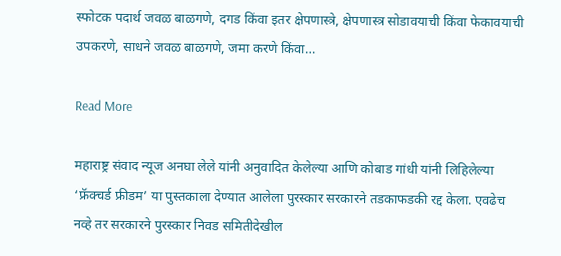स्फोटक पदार्थ जवळ बाळगणे, दगड किंवा इतर क्षेपणास्त्रे, क्षेपणास्त्र सोडावयाची किंवा फेकावयाची उपकरणे, साधने जवळ बाळगणे, जमा करणे किंवा…

Read More

महाराष्ट्र संवाद न्यूज अनघा लेले यांनी अनुवादित केलेल्या आणि कोबाड गांधी यांनी लिहिलेल्या ‘फ्रॅक्चर्ड फ्रीडम’ या पुस्तकाला देण्यात आलेला पुरस्कार सरकारने तडकाफडकी रद्द केला. एवढेच नव्हे तर सरकारने पुरस्कार निवड समितीदेखील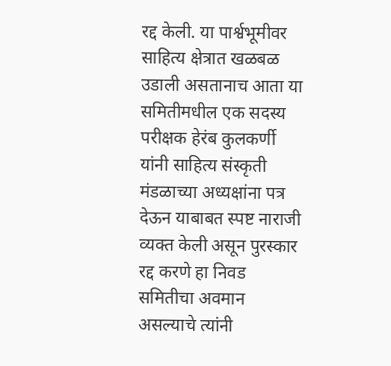रद्द केली. या पार्श्वभूमीवर साहित्य क्षेत्रात खळबळ उडाली असतानाच आता या समितीमधील एक सदस्य परीक्षक हेरंब कुलकर्णी यांनी साहित्य संस्कृती मंडळाच्या अध्यक्षांना पत्र देऊन याबाबत स्पष्ट नाराजी व्यक्त केली असून पुरस्कार रद्द करणे हा निवड समितीचा अवमान असल्याचे त्यांनी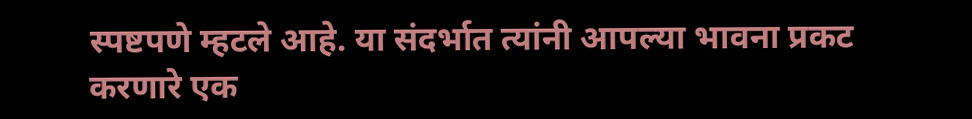स्पष्टपणे म्हटले आहे. या संदर्भात त्यांनी आपल्या भावना प्रकट करणारे एक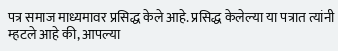पत्र समाज माध्यमावर प्रसिद्ध केले आहे. प्रसिद्ध केलेल्या या पत्रात त्यांनी म्हटले आहे की, आपल्या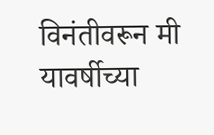विनंतीवरून मी यावर्षीच्या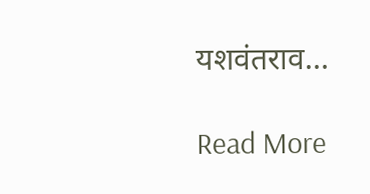यशवंतराव…

Read More